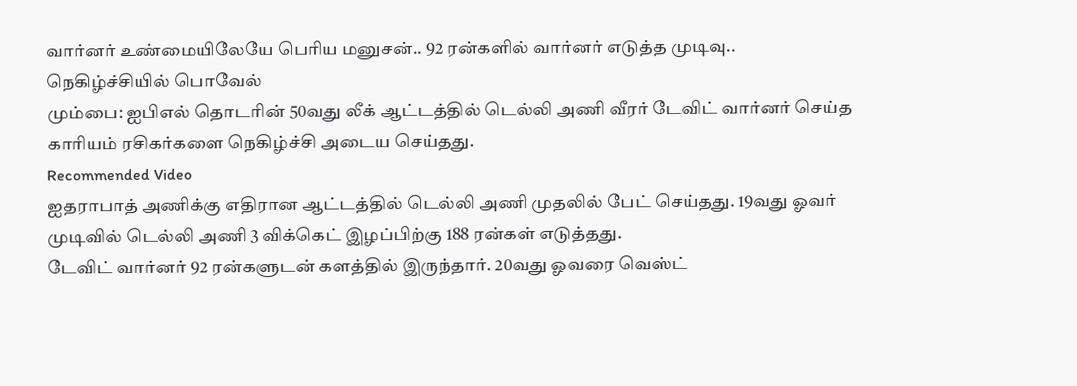வார்னர் உண்மையிலேயே பெரிய மனுசன்.. 92 ரன்களில் வார்னர் எடுத்த முடிவு.. நெகிழ்ச்சியில் பொவேல்
மும்பை: ஐபிஎல் தொடரின் 50வது லீக் ஆட்டத்தில் டெல்லி அணி வீரர் டேவிட் வார்னர் செய்த காரியம் ரசிகர்களை நெகிழ்ச்சி அடைய செய்தது.
Recommended Video
ஐதராபாத் அணிக்கு எதிரான ஆட்டத்தில் டெல்லி அணி முதலில் பேட் செய்தது. 19வது ஓவர் முடிவில் டெல்லி அணி 3 விக்கெட் இழப்பிற்கு 188 ரன்கள் எடுத்தது.
டேவிட் வார்னர் 92 ரன்களுடன் களத்தில் இருந்தார். 20வது ஓவரை வெஸ்ட்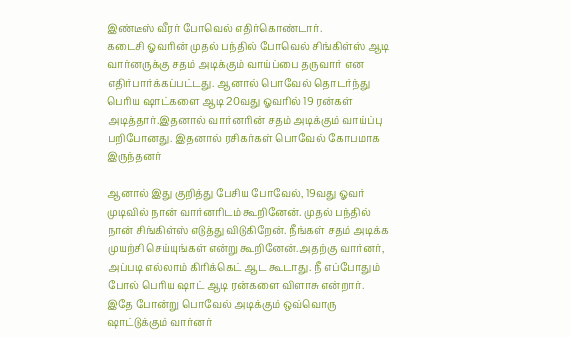இண்டீஸ் வீரர் போவெல் எதிர்கொண்டார்.
கடைசி ஓவரின் முதல் பந்தில் போவெல் சிங்கிள்ஸ் ஆடி வார்னருக்கு சதம் அடிக்கும் வாய்ப்பை தருவார் என எதிர்பார்க்கப்பட்டது. ஆனால் பொவேல் தொடர்ந்து பெரிய ஷாட்களை ஆடி 20வது ஓவரில் 19 ரன்கள் அடித்தார்.இதனால் வார்னரின் சதம் அடிக்கும் வாய்ப்பு பறிபோனது. இதனால் ரசிகர்கள் பொவேல் கோபமாக இருந்தனர்

ஆனால் இது குறித்து பேசிய போவேல், 19வது ஓவர் முடிவில் நான் வார்னரிடம் கூறினேன். முதல் பந்தில் நான் சிங்கிள்ஸ் எடுத்து விடுகிறேன். நீங்கள் சதம் அடிக்க முயற்சி செய்யுங்கள் என்று கூறினேன்.அதற்கு வார்னர், அப்படி எல்லாம் கிரிக்கெட் ஆட கூடாது. நீ எப்போதும் போல் பெரிய ஷாட் ஆடி ரன்களை விளாசு என்றார்.
இதே போன்று பொவேல் அடிக்கும் ஒவ்வொரு ஷாட்டுக்கும் வார்னர்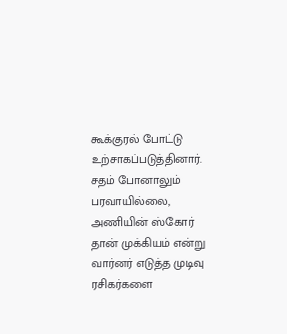கூக்குரல் போட்டு உற்சாகப்படுத்தினார். சதம் போனாலும் பரவாயில்லை, அணியின் ஸ்கோர் தான் முக்கியம் என்று வார்னர் எடுத்த முடிவு ரசிகர்களை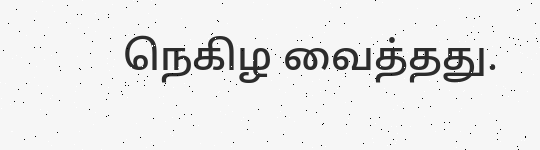நெகிழ வைத்தது.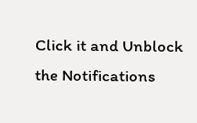Click it and Unblock the Notifications